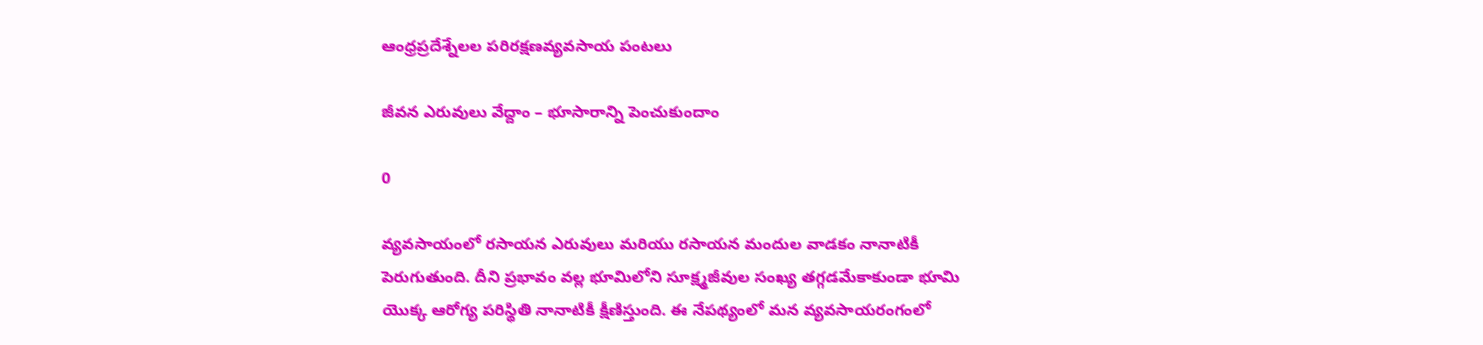ఆంధ్రప్రదేశ్నేలల పరిరక్షణవ్యవసాయ పంటలు

జీవన ఎరువులు వేద్దాం – భూసారాన్ని పెంచుకుందాం

0

వ్యవసాయంలో రసాయన ఎరువులు మరియు రసాయన మందుల వాడకం నానాటికీ పెరుగుతుంది. దీని ప్రభావం వల్ల భూమిలోని సూక్ష్మజీవుల సంఖ్య తగ్గడమేకాకుండా భూమి యొక్క ఆరోగ్య పరిస్థితి నానాటికీ క్షీణిస్తుంది. ఈ నేపథ్యంలో మన వ్యవసాయరంగంలో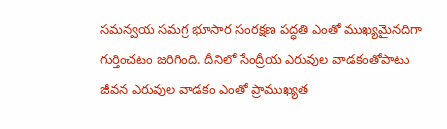సమన్వయ సమగ్ర భూసార సంరక్షణ పద్ధతి ఎంతో ముఖ్యమైనదిగా గుర్తించటం జరిగింది. దీనిలో సేంద్రీయ ఎరువుల వాడకంతోపాటు జీవన ఎరువుల వాడకం ఎంతో ప్రాముఖ్యత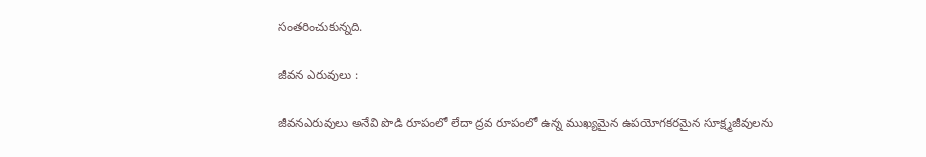సంతరించుకున్నది.

జీవన ఎరువులు :

జీవనఎరువులు అనేవి పొడి రూపంలో లేదా ద్రవ రూపంలో ఉన్న ముఖ్యమైన ఉపయోగకరమైన సూక్ష్మజీవులను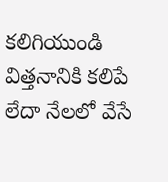కలిగియుండి విత్తనానికి కలిపే లేదా నేలలో వేసే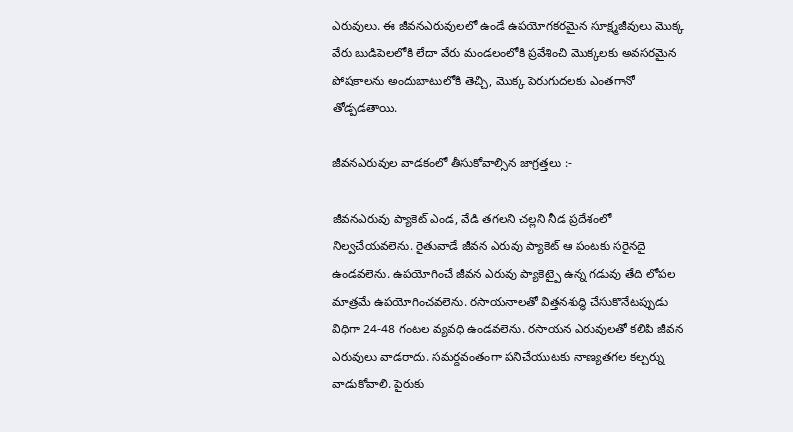ఎరువులు. ఈ జీవనఎరువులలో ఉండే ఉపయోగకరమైన సూక్ష్మజీవులు మొక్క వేరు బుడిపెలలోకి లేదా వేరు మండలంలోకి ప్రవేశించి మొక్కలకు అవసరమైన పోషకాలను అందుబాటులోకి తెచ్చి, మొక్క పెరుగుదలకు ఎంతగానో తోడ్పడతాయి.

జీవనఎరువుల వాడకంలో తీసుకోవాల్సిన జాగ్రత్తలు :-

జీవనఎరువు ప్యాకెట్ ఎండ, వేడి తగలని చల్లని నీడ ప్రదేశంలో నిల్వచేయవలెను. రైతువాడే జీవన ఎరువు ప్యాకెట్ ఆ పంటకు సరైనదై ఉండవలెను. ఉపయోగించే జీవన ఎరువు ప్యాకెట్పై ఉన్న గడువు తేది లోపల మాత్రమే ఉపయోగించవలెను. రసాయనాలతో విత్తనశుద్ధి చేసుకొనేటప్పుడు విధిగా 24-48 గంటల వ్యవధి ఉండవలెను. రసాయన ఎరువులతో కలిపి జీవన ఎరువులు వాడరాదు. సమర్దవంతంగా పనిచేయుటకు నాణ్యతగల కల్చర్ను వాడుకోవాలి. పైరుకు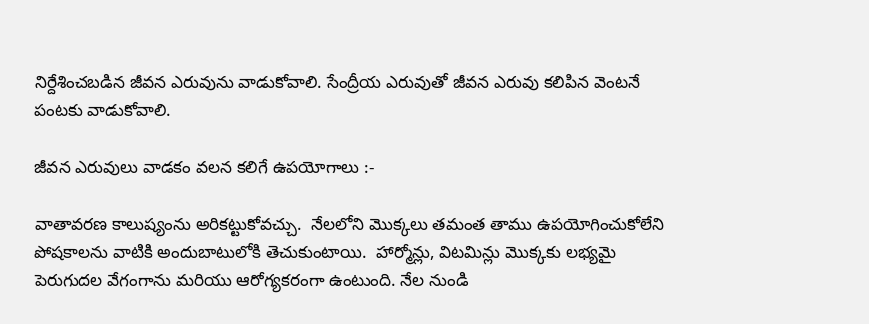నిర్దేశించబడిన జీవన ఎరువును వాడుకోవాలి. సేంద్రీయ ఎరువుతో జీవన ఎరువు కలిపిన వెంటనే పంటకు వాడుకోవాలి.

జీవన ఎరువులు వాడకం వలన కలిగే ఉపయోగాలు :-

వాతావరణ కాలుష్యంను అరికట్టుకోవచ్చు.  నేలలోని మొక్కలు తమంత తాము ఉపయోగించుకోలేని పోషకాలను వాటికి అందుబాటులోకి తెచుకుంటాయి.  హార్మోన్లు, విటమిన్లు మొక్కకు లభ్యమై పెరుగుదల వేగంగాను మరియు ఆరోగ్యకరంగా ఉంటుంది. నేల నుండి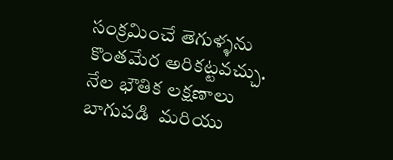సంక్రమించే తెగుళ్ళను కొంతమేర అరికట్టవచ్చు. నేల భౌతిక లక్షణాలు బాగుపడి  మరియు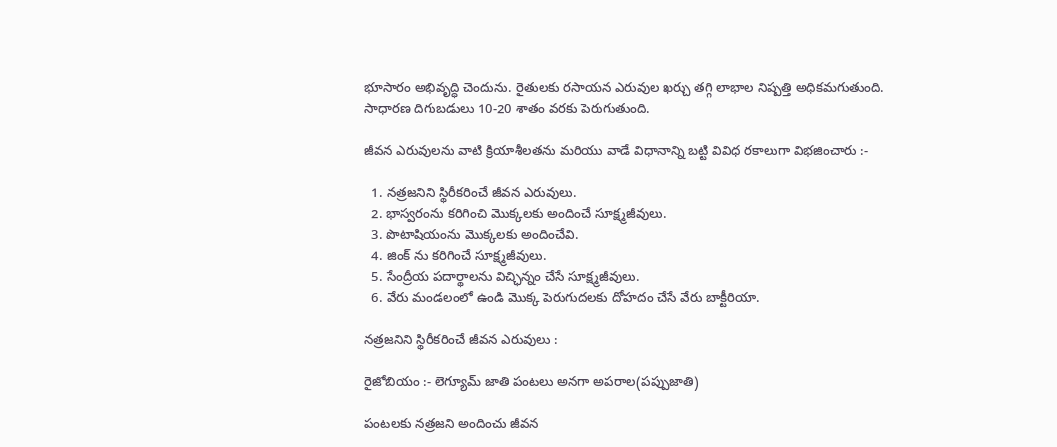భూసారం అభివృద్ధి చెందును. రైతులకు రసాయన ఎరువుల ఖర్చు తగ్గి లాభాల నిష్పత్తి అధికమగుతుంది. సాధారణ దిగుబడులు 10-20 శాతం వరకు పెరుగుతుంది.

జీవన ఎరువులను వాటి క్రియాశీలతను మరియు వాడే విధానాన్ని బట్టి వివిధ రకాలుగా విభజించారు :-

  1. నత్రజనిని స్థిరీకరించే జీవన ఎరువులు.
  2. భాస్వరంను కరిగించి మొక్కలకు అందించే సూక్ష్మజీవులు.
  3. పొటాషియంను మొక్కలకు అందించేవి.
  4. జింక్ ను కరిగించే సూక్ష్మజీవులు.
  5. సేంద్రీయ పదార్థాలను విచ్ఛిన్నం చేసే సూక్ష్మజీవులు.
  6. వేరు మండలంలో ఉండి మొక్క పెరుగుదలకు దోహదం చేసే వేరు బాక్టీరియా.

నత్రజనిని స్థిరీకరించే జీవన ఎరువులు :

రైజోబియం :- లెగ్యూమ్ జాతి పంటలు అనగా అపరాల(పప్పుజాతి)

పంటలకు నత్రజని అందించు జీవన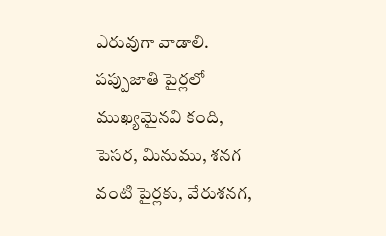ఎరువుగా వాడాలి. పప్పుజాతి పైర్లలో ముఖ్యమైనవి కంది, పెసర, మినుము, శనగ వంటి పైర్లకు, వేరుశనగ,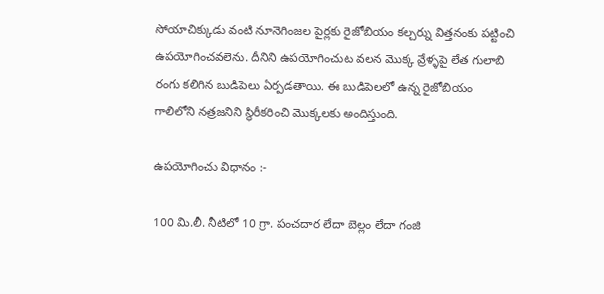సోయాచిక్కుడు వంటి నూనెగింజల పైర్లకు రైజోబియం కల్చర్ను విత్తనంకు పట్టించి ఉపయోగించవలెను. దీనిని ఉపయోగించుట వలన మొక్క వ్రేళ్ళపై లేత గులాబి రంగు కలిగిన బుడిపెలు ఏర్పడతాయి. ఈ బుడిపెలలో ఉన్న రైజోబియం గాలిలోని నత్రజనిని స్థిరీకరించి మొక్కలకు అందిస్తుంది.

ఉపయోగించు విధానం :-

100 మి.లీ. నీటిలో 10 గ్రా. పంచదార లేదా బెల్లం లేదా గంజి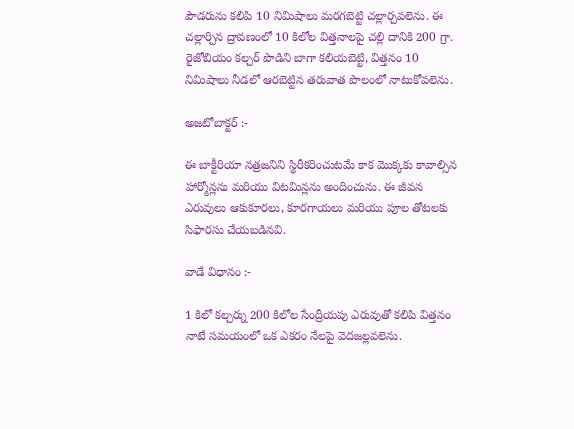పౌడరును కలిపి 10 నిమిషాలు మరగబెట్టి చల్లార్చవలెను. ఈ చల్లార్చిన ద్రావణంలో 10 కిలోల విత్తనాలపై చల్లి దానికి 200 గ్రా. రైజోబియం కల్చర్ పొడిని బాగా కలియబెట్టి, విత్తనం 10 నిమిషాలు నీడలో ఆరబెట్టిన తరువాత పొలంలో నాటుకోవలెను.

అజటోబాక్టర్ :-

ఈ బాక్టీరియా నత్రజనిని స్థిరీకరించుటమే కాక మొక్కకు కావాల్సిన హార్మోన్లను మరియు విటమిన్లను అందించును. ఈ జీవన ఎరువులు ఆకుకూరలు, కూరగాయలు మరియు పూల తోటలకు సిఫారసు చేయబడినవి.

వాడే విధానం :-

1 కిలో కల్చర్ను 200 కిలోల సేంద్రీయపు ఎరువుతో కలిపి విత్తనం నాటే సమయంలో ఒక ఎకరం నేలపై వెదజల్లవలెను.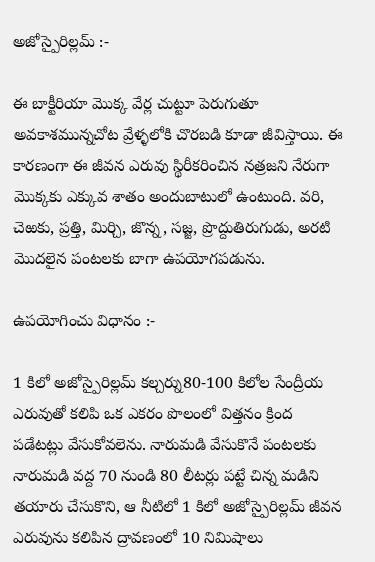అజోస్పైరిల్లమ్ :-

ఈ బాక్టీరియా మొక్క వేర్ల చుట్టూ పెరుగుతూ అవకాశమున్నచోట వ్రేళ్ళలోకి చొరబడి కూడా జీవిస్తాయి. ఈ కారణంగా ఈ జీవన ఎరువు స్థిరీకరించిన నత్రజని నేరుగా మొక్కకు ఎక్కువ శాతం అందుబాటులో ఉంటుంది. వరి, చెఱకు, ప్రత్తి, మిర్చి, జొన్న, సజ్జ, ప్రొద్దుతిరుగుడు, అరటి మొదలైన పంటలకు బాగా ఉపయోగపడును.

ఉపయోగించు విధానం :-

1 కిలో అజోస్పైరిల్లమ్ కల్చర్ను80-100 కిలోల సేంద్రీయ ఎరువుతో కలిపి ఒక ఎకరం పొలంలో విత్తనం క్రింద పడేటట్లు వేసుకోవలెను. నారుమడి వేసుకొనే పంటలకు నారుమడి వద్ద 70 నుండి 80 లీటర్లు పట్టే చిన్న మడిని తయారు చేసుకొని, ఆ నీటిలో 1 కిలో అజోస్పైరిల్లమ్ జీవన ఎరువును కలిపిన ద్రావణంలో 10 నిమిషాలు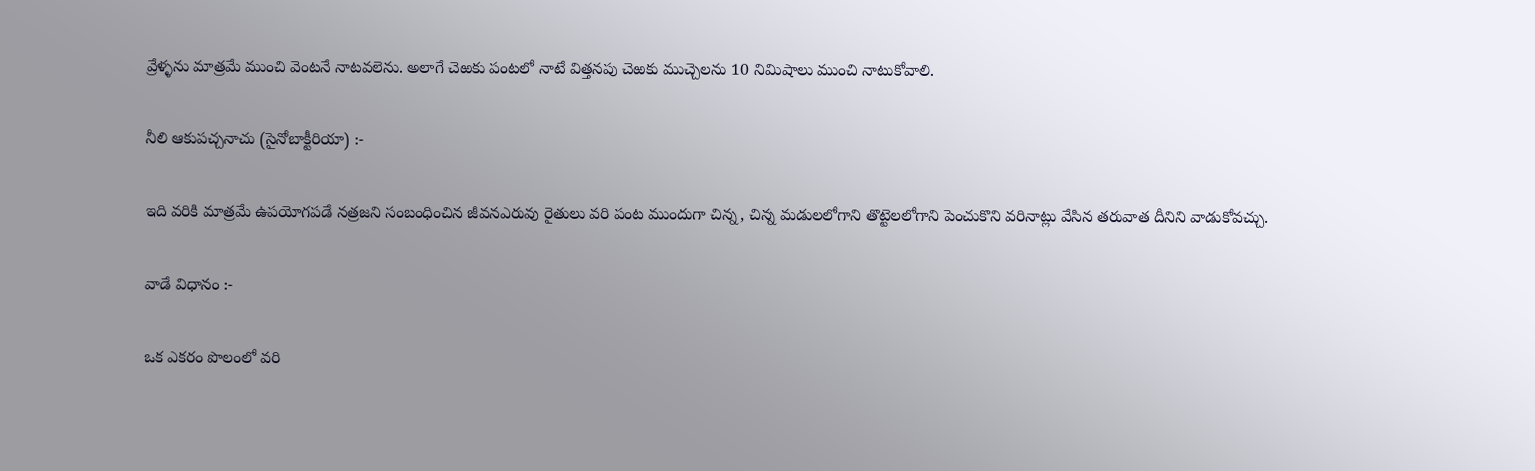వ్రేళ్ళను మాత్రమే ముంచి వెంటనే నాటవలెను. అలాగే చెఱకు పంటలో నాటే విత్తనపు చెఱకు ముచ్చెలను 10 నిమిషాలు ముంచి నాటుకోవాలి.

నీలి ఆకుపచ్చనాచు (సైనోబాక్టీరియా) :-

ఇది వరికి మాత్రమే ఉపయోగపడే నత్రజని సంబంధించిన జీవనఎరువు రైతులు వరి పంట ముందుగా చిన్న, చిన్న మడులలోగాని తొట్టెలలోగాని పెంచుకొని వరినాట్లు వేసిన తరువాత దీనిని వాడుకోవచ్చు.

వాడే విధానం :-

ఒక ఎకరం పొలంలో వరి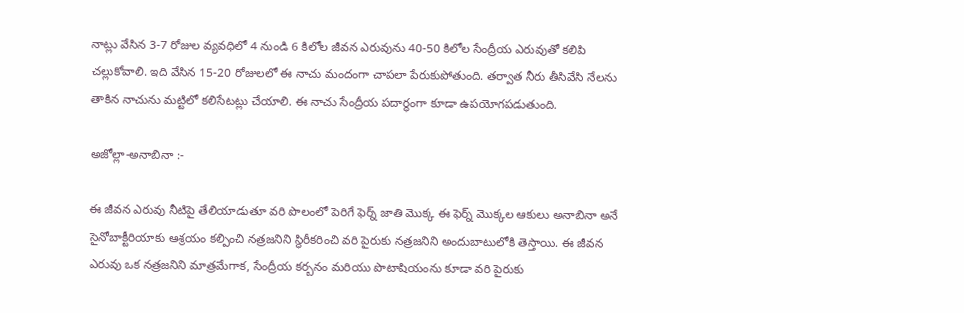నాట్లు వేసిన 3-7 రోజుల వ్యవధిలో 4 నుండి 6 కిలోల జీవన ఎరువును 40-50 కిలోల సేంద్రీయ ఎరువుతో కలిపి చల్లుకోవాలి. ఇది వేసిన 15-20 రోజులలో ఈ నాచు మందంగా చాపలా పేరుకుపోతుంది. తర్వాత నీరు తీసివేసి నేలను తాకిన నాచును మట్టిలో కలిసేటట్లు చేయాలి. ఈ నాచు సేంద్రీయ పదార్థంగా కూడా ఉపయోగపడుతుంది.

అజోల్లా-అనాబినా :-

ఈ జీవన ఎరువు నీటిపై తేలియాడుతూ వరి పొలంలో పెరిగే ఫెర్న్ జాతి మొక్క ఈ ఫెర్న్ మొక్కల ఆకులు అనాబినా అనే సైనోబాక్టీరియాకు ఆశ్రయం కల్పించి నత్రజనిని స్థిరీకరించి వరి పైరుకు నత్రజనిని అందుబాటులోకి తెస్తాయి. ఈ జీవన ఎరువు ఒక నత్రజనిని మాత్రమేగాక, సేంద్రీయ కర్బనం మరియు పొటాషియంను కూడా వరి పైరుకు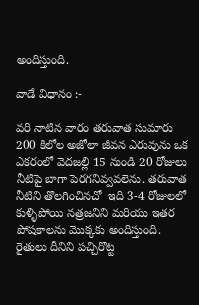అందిస్తుంది.

వాడే విధానం :-

వరి నాటిన వారం తరువాత సుమారు 200 కిలోల అజోలా జీవన ఎరువును ఒక ఎకరంలో వెదజల్లి 15 నుండి 20 రోజులు నీటిపై బాగా పెరగనివ్వవలెను. తరువాత నీటిని తొలగించినచో  ఇది 3-4 రోజులలో కుళ్ళిపోయి నత్రజనిని మరియు ఇతర పోషకాలను మొక్కకు అందిస్తుంది. రైతులు దీనిని పచ్చిరొట్ట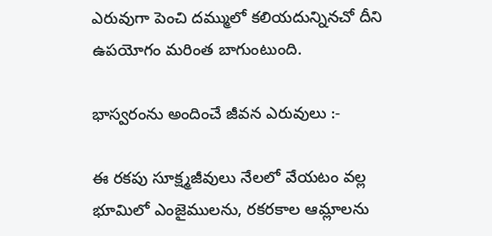ఎరువుగా పెంచి దమ్ములో కలియదున్నినచో దీని ఉపయోగం మరింత బాగుంటుంది.

భాస్వరంను అందించే జీవన ఎరువులు :-

ఈ రకపు సూక్ష్మజీవులు నేలలో వేయటం వల్ల భూమిలో ఎంజైములను, రకరకాల ఆమ్లాలను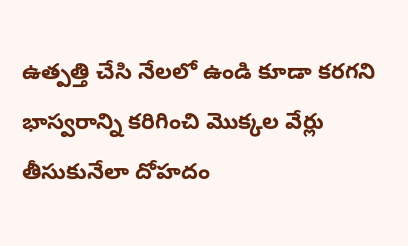ఉత్పత్తి చేసి నేలలో ఉండి కూడా కరగని భాస్వరాన్ని కరిగించి మొక్కల వేర్లు తీసుకునేలా దోహదం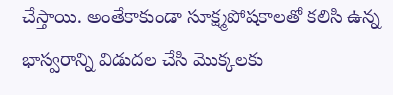చేస్తాయి. అంతేకాకుండా సూక్ష్మపోషకాలతో కలిసి ఉన్న భాస్వరాన్ని విడుదల చేసి మొక్కలకు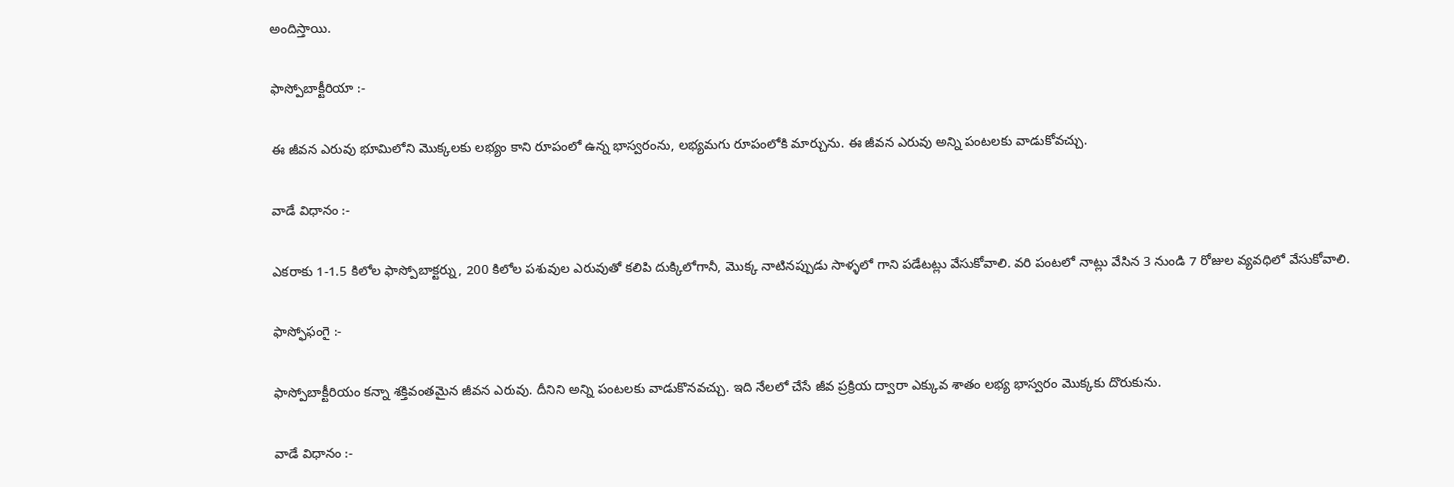అందిస్తాయి.

ఫాస్పోబాక్టీరియా :-

ఈ జీవన ఎరువు భూమిలోని మొక్కలకు లభ్యం కాని రూపంలో ఉన్న భాస్వరంను, లభ్యమగు రూపంలోకి మార్చును. ఈ జీవన ఎరువు అన్ని పంటలకు వాడుకోవచ్చు.

వాడే విధానం :-

ఎకరాకు 1-1.5 కిలోల ఫాస్పోబాక్టర్ను, 200 కిలోల పశువుల ఎరువుతో కలిపి దుక్కిలోగానీ, మొక్క నాటినప్పుడు సాళ్ళలో గాని పడేటట్లు వేసుకోవాలి. వరి పంటలో నాట్లు వేసిన 3 నుండి 7 రోజుల వ్యవధిలో వేసుకోవాలి.

ఫాస్ఫోఫంగై :-

ఫాస్పోబాక్టీరియం కన్నా శక్తివంతమైన జీవన ఎరువు. దీనిని అన్ని పంటలకు వాడుకొనవచ్చు. ఇది నేలలో చేసే జీవ ప్రక్రియ ద్వారా ఎక్కువ శాతం లభ్య భాస్వరం మొక్కకు దొరుకును.

వాడే విధానం :-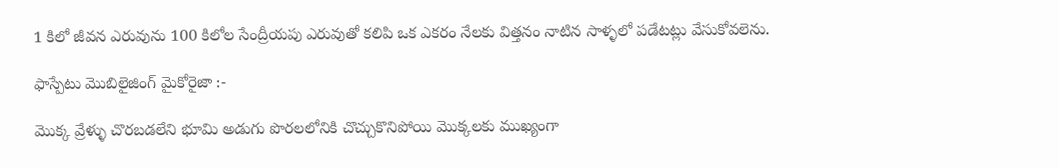1 కిలో జీవన ఎరువును 100 కిలోల సేంద్రీయపు ఎరువుతో కలిపి ఒక ఎకరం నేలకు విత్తనం నాటిన సాళ్ళలో పడేటట్లు వేసుకోవలెను.

ఫాస్పేటు మొబిలైజింగ్ మైకోరైజా :-

మొక్క వ్రేళ్ళు చొరబడలేని భూమి అడుగు పొరలలోనికి చొచ్చుకొనిపోయి మొక్కలకు ముఖ్యంగా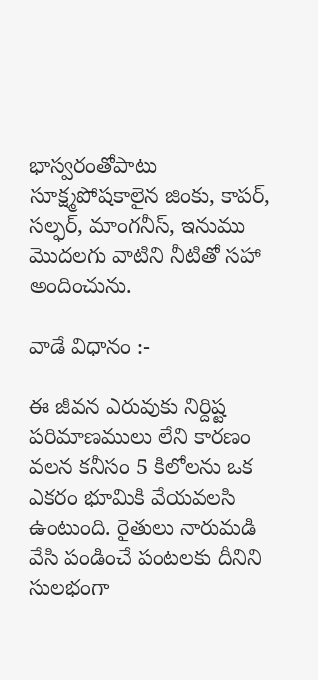భాస్వరంతోపాటు సూక్ష్మపోషకాలైన జింకు, కాపర్, సల్ఫర్, మాంగనీస్, ఇనుము మొదలగు వాటిని నీటితో సహా అందించును.

వాడే విధానం :-

ఈ జీవన ఎరువుకు నిర్దిష్ట పరిమాణములు లేని కారణం వలన కనీసం 5 కిలోలను ఒక ఎకరం భూమికి వేయవలసి ఉంటుంది. రైతులు నారుమడి వేసి పండించే పంటలకు దీనిని సులభంగా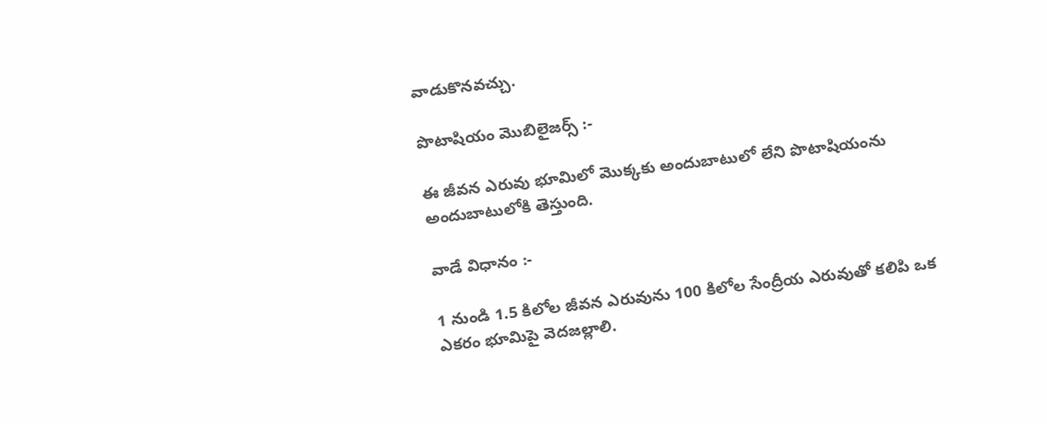వాడుకొనవచ్చు.

పొటాషియం మొబిలైజర్స్ :-

ఈ జీవన ఎరువు భూమిలో మొక్కకు అందుబాటులో లేని పొటాషియంను అందుబాటులోకి తెస్తుంది.

వాడే విధానం :-

1 నుండి 1.5 కిలోల జీవన ఎరువును 100 కిలోల సేంద్రీయ ఎరువుతో కలిపి ఒక ఎకరం భూమిపై వెదజల్లాలి.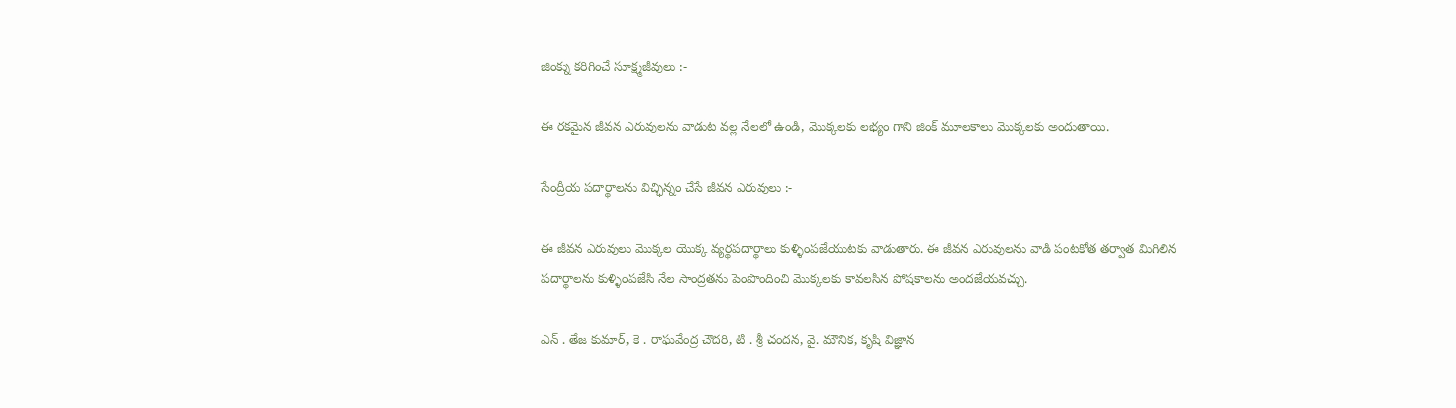జింక్ను కరిగించే సూక్ష్మజీవులు :-

ఈ రకమైన జీవన ఎరువులను వాడుట వల్ల నేలలో ఉండి, మొక్కలకు లభ్యం గాని జింక్ మూలకాలు మొక్కలకు అందుతాయి.

సేంద్రీయ పదార్థాలను విచ్ఛిన్నం చేసే జీవన ఎరువులు :-

ఈ జీవన ఎరువులు మొక్కల యొక్క వ్యర్థపదార్థాలు కుళ్ళింపజేయుటకు వాడుతారు. ఈ జీవన ఎరువులను వాడి పంటకోత తర్వాత మిగిలిన పదార్థాలను కుళ్ళింపజేసి నేల సాంద్రతను పెంపొందించి మొక్కలకు కావలసిన పోషకాలను అందజేయవచ్చు.

ఎన్ . తేజ కుమార్, కె . రాఘవేంద్ర చౌదరి, టి . శ్రీ చందన, వై. మౌనిక, కృషి విజ్ఞాన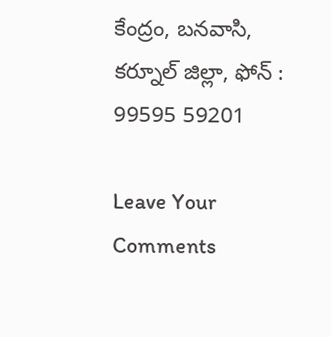కేంద్రం, బనవాసి, కర్నూల్ జిల్లా, ఫోన్ : 99595 59201

Leave Your Comments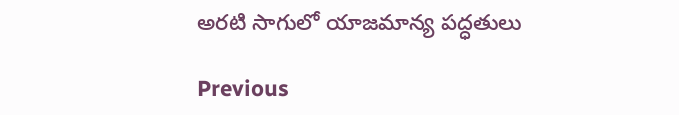అరటి సాగులో యాజమాన్య పద్ధతులు

Previous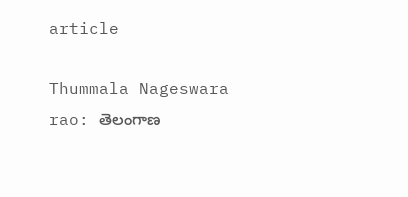article

Thummala Nageswara rao: తెలంగాణ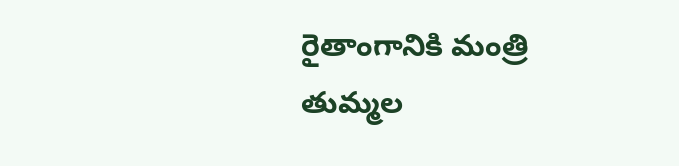రైతాంగానికి మంత్రి తుమ్మల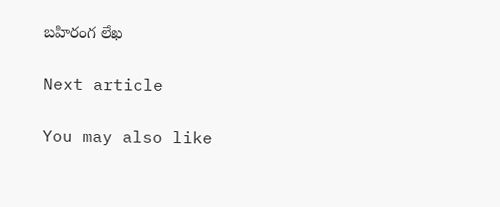బహిరంగ లేఖ

Next article

You may also like